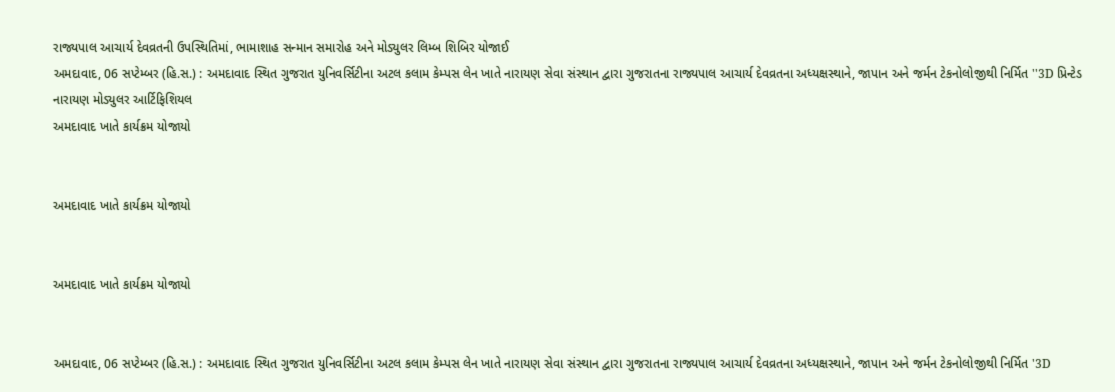રાજ્યપાલ આચાર્ય દેવવ્રતની ઉપસ્થિતિમાં, ભામાશાહ સન્માન સમારોહ અને મોડ્યુલર લિમ્બ શિબિર યોજાઈ
અમદાવાદ, 06 સપ્ટેમ્બર (હિ.સ.) : અમદાવાદ સ્થિત ગુજરાત યુનિવર્સિટીના અટલ કલામ કેમ્પસ લેન ખાતે નારાયણ સેવા સંસ્થાન દ્વારા ગુજરાતના રાજ્યપાલ આચાર્ય દેવવ્રતના અધ્યક્ષસ્થાને, જાપાન અને જર્મન ટેકનોલોજીથી નિર્મિત ''3D પ્રિન્ટેડ નારાયણ મોડ્યુલર આર્ટિફિશિયલ
અમદાવાદ ખાતે કાર્યક્રમ યોજાયો


અમદાવાદ ખાતે કાર્યક્રમ યોજાયો


અમદાવાદ ખાતે કાર્યક્રમ યોજાયો


અમદાવાદ, 06 સપ્ટેમ્બર (હિ.સ.) : અમદાવાદ સ્થિત ગુજરાત યુનિવર્સિટીના અટલ કલામ કેમ્પસ લેન ખાતે નારાયણ સેવા સંસ્થાન દ્વારા ગુજરાતના રાજ્યપાલ આચાર્ય દેવવ્રતના અધ્યક્ષસ્થાને, જાપાન અને જર્મન ટેકનોલોજીથી નિર્મિત '3D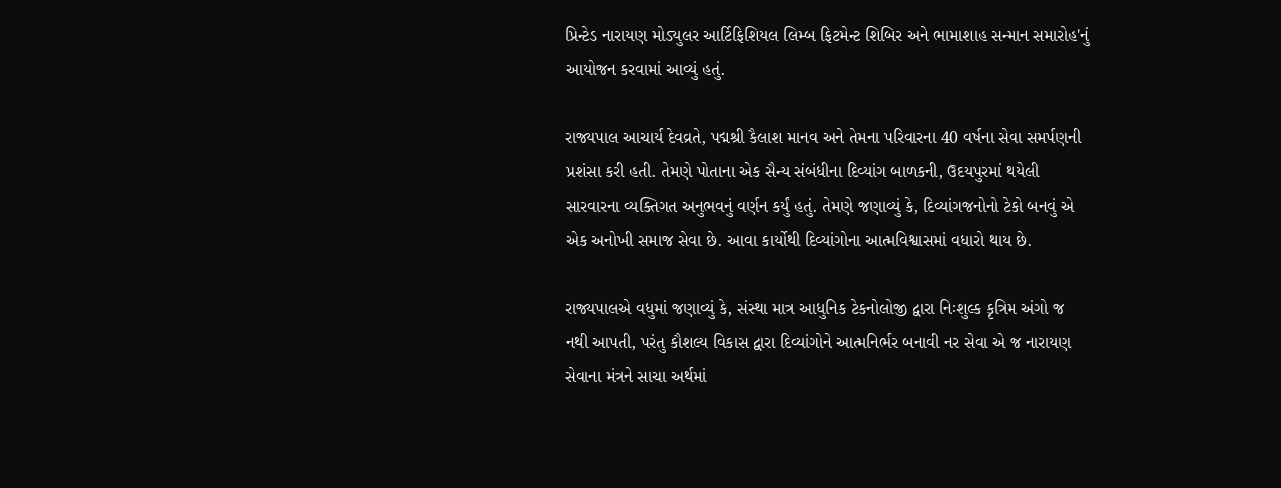પ્રિન્ટેડ નારાયણ મોડ્યુલર આર્ટિફિશિયલ લિમ્બ ફિટમેન્ટ શિબિર અને ભામાશાહ સન્માન સમારોહ'નું આયોજન કરવામાં આવ્યું હતું.

રાજ્યપાલ આચાર્ય દેવવ્રતે, પદ્મશ્રી કૈલાશ માનવ અને તેમના પરિવારના 40 વર્ષના સેવા સમર્પણની પ્રશંસા કરી હતી. તેમણે પોતાના એક સૈન્ય સંબંધીના દિવ્યાંગ બાળકની, ઉદયપુરમાં થયેલી સારવારના વ્યક્તિગત અનુભવનું વર્ણન કર્યું હતું. તેમણે જણાવ્યું કે, દિવ્યાંગજનોનો ટેકો બનવું એ એક અનોખી સમાજ સેવા છે. આવા કાર્યોથી દિવ્યાંગોના આત્મવિશ્વાસમાં વધારો થાય છે.

રાજ્યપાલએ વધુમાં જણાવ્યું કે, સંસ્થા માત્ર આધુનિક ટેકનોલોજી દ્વારા નિઃશુલ્ક કૃત્રિમ અંગો જ નથી આપતી, પરંતુ કૌશલ્ય વિકાસ દ્વારા દિવ્યાંગોને આત્મનિર્ભર બનાવી નર સેવા એ જ નારાયણ સેવાના મંત્રને સાચા અર્થમાં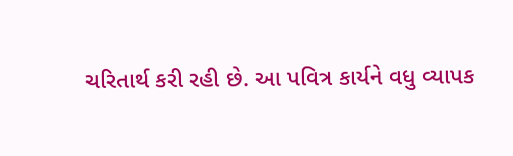ચરિતાર્થ કરી રહી છે. આ પવિત્ર કાર્યને વધુ વ્યાપક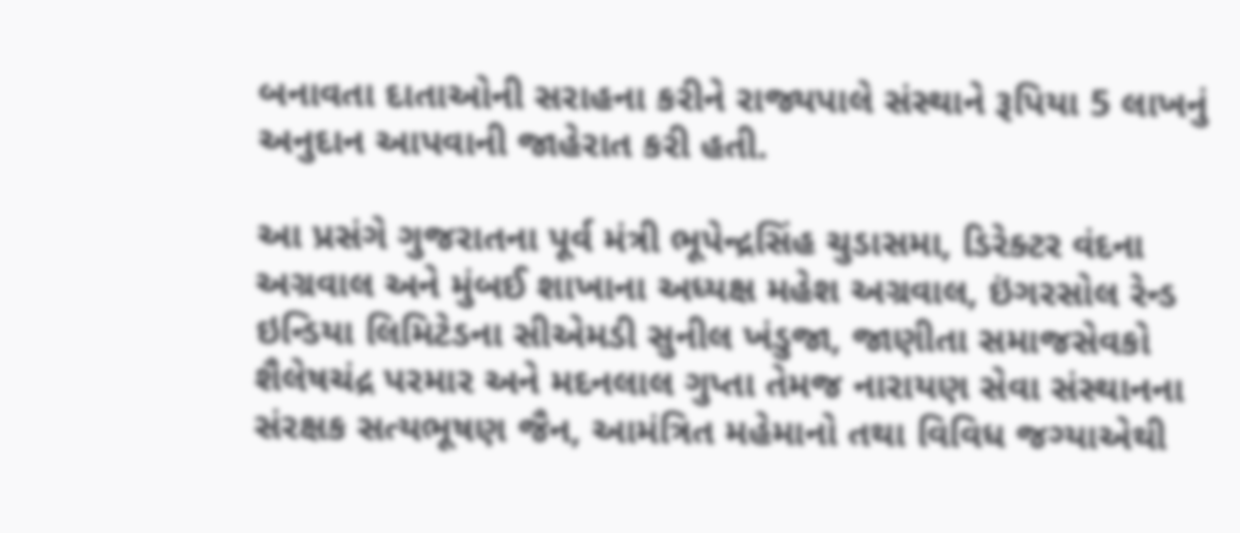બનાવતા દાતાઓની સરાહના કરીને રાજ્યપાલે સંસ્થાને રૂપિયા 5 લાખનું અનુદાન આપવાની જાહેરાત કરી હતી.

આ પ્રસંગે ગુજરાતના પૂર્વ મંત્રી ભૂપેન્દ્રસિંહ ચુડાસમા, ડિરેક્ટર વંદના અગ્રવાલ અને મુંબઈ શાખાના અધ્યક્ષ મહેશ અગ્રવાલ, ઇંગરસોલ રેન્ડ ઇન્ડિયા લિમિટેડના સીએમડી સુનીલ ખંડુજા, જાણીતા સમાજસેવકો શૈલેષચંદ્ર પરમાર અને મદનલાલ ગુપ્તા તેમજ નારાયણ સેવા સંસ્થાનના સંરક્ષક સત્યભૂષણ જૈન, આમંત્રિત મહેમાનો તથા વિવિધ જગ્યાએથી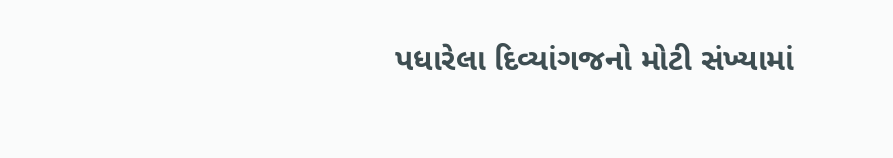પધારેલા દિવ્યાંગજનો મોટી સંખ્યામાં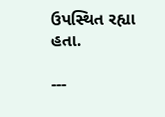ઉપસ્થિત રહ્યા હતા.

---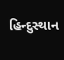હિન્દુસ્થાન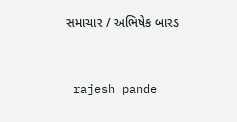સમાચાર / અભિષેક બારડ


 rajesh pande